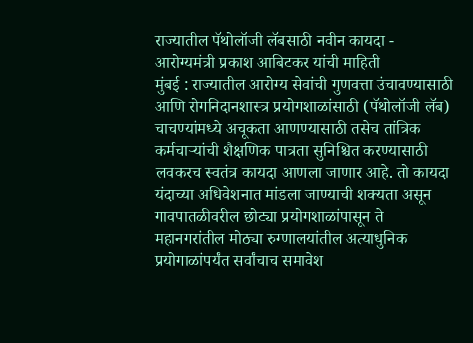राज्यातील पॅथोलॉजी लॅबसाठी नवीन कायदा - आरोग्यमंत्री प्रकाश आबिटकर यांची माहिती
मुंबई : राज्यातील आरोग्य सेवांची गुणवत्ता उंचावण्यासाठी आणि रोगनिदानशास्त्र प्रयोगशाळांसाठी (पॅथोलॉजी लॅब) चाचण्यांमध्ये अचूकता आणण्यासाठी तसेच तांत्रिक कर्मचाऱ्यांची शैक्षणिक पात्रता सुनिश्चित करण्यासाठी लवकरच स्वतंत्र कायदा आणला जाणार आहे. तो कायदा यंदाच्या अधिवेशनात मांडला जाण्याची शक्यता असून गावपातळीवरील छोट्या प्रयोगशाळांपासून ते महानगरांतील मोठ्या रुग्णालयांतील अत्याधुनिक प्रयोगाळांपर्यंत सर्वांचाच समावेश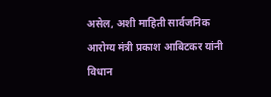असेल, अशी माहिती सार्वजनिक आरोग्य मंत्री प्रकाश आबिटकर यांनी विधान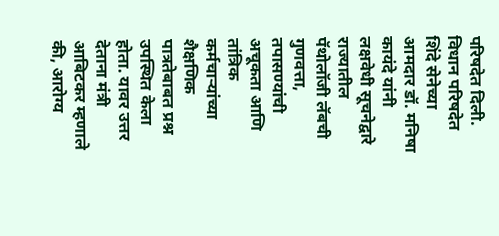परिषदेत दिली.
विधान परिषदेत शिंदे सेनेच्या आमदार डॉ. मनिषा कायंदे यांनी लक्षवेधी सूचनेद्वारे राज्यातील पॅथोलॉजी लॅबची गुणवत्ता, तपासण्यांची अचूकता आणि तांत्रिक कर्मचाऱ्यांच्या शैक्षणिक पात्रतेबाबत प्रश्न उपस्थित केला होता. यावर उत्तर देताना मंत्री आबिटकर म्हणाले की, आरोग्य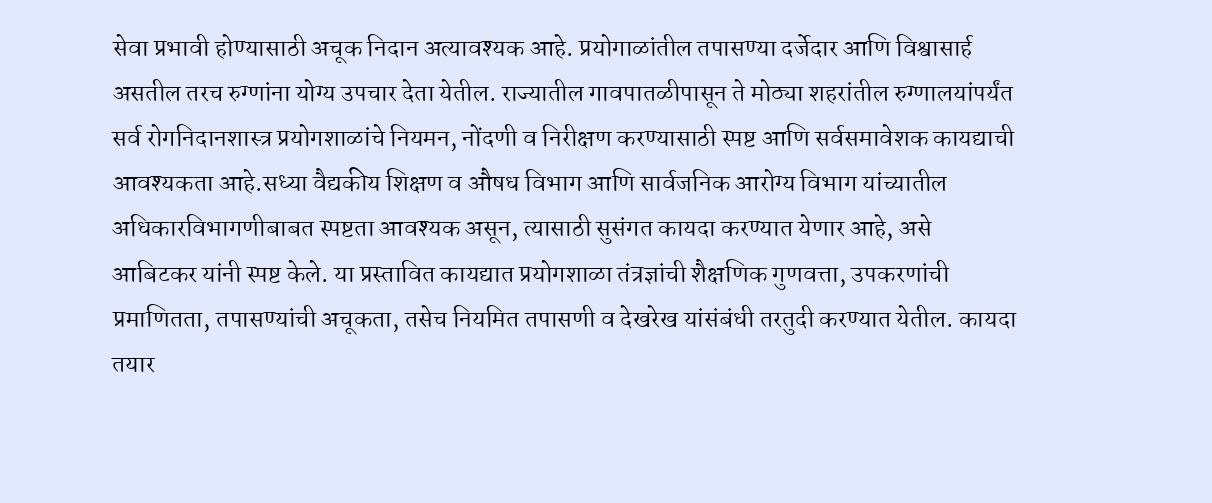सेवा प्रभावी होण्यासाठी अचूक निदान अत्यावश्यक आहे. प्रयोगाळांतील तपासण्या दर्जेदार आणि विश्वासार्ह असतील तरच रुग्णांना योग्य उपचार देता येतील. राज्यातील गावपातळीपासून ते मोठ्या शहरांतील रुग्णालयांपर्यंत सर्व रोगनिदानशास्त्र प्रयोगशाळांचे नियमन, नोंदणी व निरीक्षण करण्यासाठी स्पष्ट आणि सर्वसमावेशक कायद्याची आवश्यकता आहे.सध्या वैद्यकीय शिक्षण व औषध विभाग आणि सार्वजनिक आरोग्य विभाग यांच्यातील अधिकारविभागणीबाबत स्पष्टता आवश्यक असून, त्यासाठी सुसंगत कायदा करण्यात येणार आहे, असे आबिटकर यांनी स्पष्ट केले. या प्रस्तावित कायद्यात प्रयोगशाळा तंत्रज्ञांची शैक्षणिक गुणवत्ता, उपकरणांची प्रमाणितता, तपासण्यांची अचूकता, तसेच नियमित तपासणी व देखरेख यांसंबंधी तरतुदी करण्यात येतील. कायदा तयार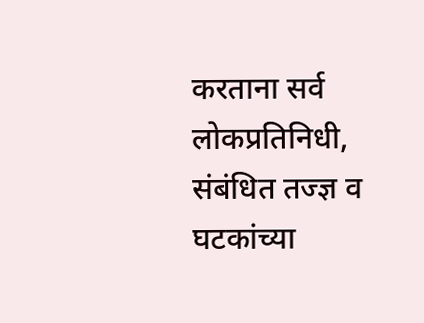करताना सर्व लोकप्रतिनिधी, संबंधित तज्ज्ञ व घटकांच्या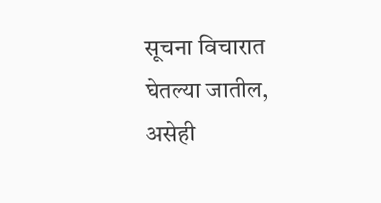सूचना विचारात घेतल्या जातील, असेही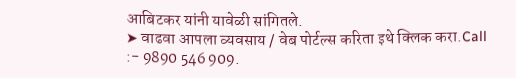आबिटकर यांनी यावेळी सांगितले.
➤ वाढवा आपला व्यवसाय / वेब पोर्टल्स करिता इथे क्लिक करा.Call :- 9890 546 909.